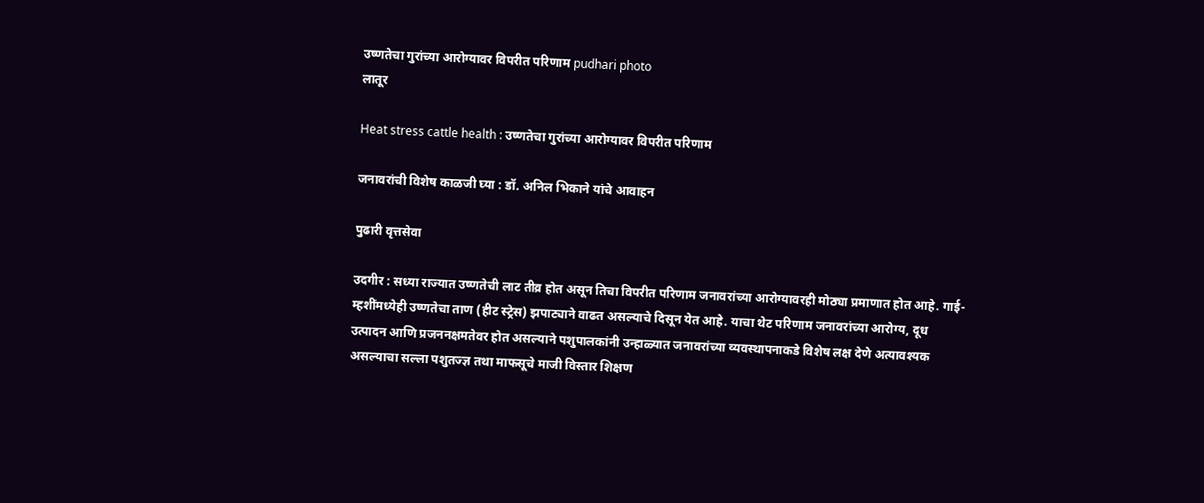उष्णतेचा गुरांच्या आरोग्यावर विपरीत परिणाम pudhari photo
लातूर

Heat stress cattle health : उष्णतेचा गुरांच्या आरोग्यावर विपरीत परिणाम

जनावरांची विशेष काळजी घ्या : डॉ. अनिल भिकाने यांचे आवाहन

पुढारी वृत्तसेवा

उदगीर : सध्या राज्यात उष्णतेची लाट तीव्र होत असून तिचा विपरीत परिणाम जनावरांच्या आरोग्यावरही मोठ्या प्रमाणात होत आहे. गाई-म्हशींमध्येही उष्णतेचा ताण (हीट स्ट्रेस) झपाट्याने वाढत असल्याचे दिसून येत आहे. याचा थेट परिणाम जनावरांच्या आरोग्य, दूध उत्पादन आणि प्रजननक्षमतेवर होत असल्याने पशुपालकांनी उन्हाळ्यात जनावरांच्या व्यवस्थापनाकडे विशेष लक्ष देणे अत्यावश्यक असल्याचा सल्ला पशुतज्ज्ञ तथा माफसूचे माजी विस्तार शिक्षण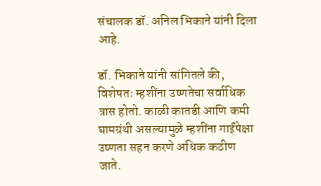संचालक डॉ. अनिल भिकाने यांनी दिला आहे.

डॉ. भिकाने यांनी सांगितले की, विशेषतः म्हशींना उष्णतेचा सर्वाधिक त्रास होतो. काळी कातडी आणि कमी घामग्रंथी असल्यामुळे म्हशींना गाईंपेक्षा उष्णता सहन करणे अधिक कठीण जाते.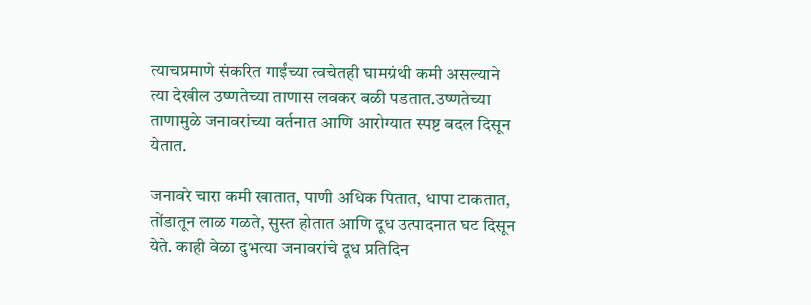त्याचप्रमाणे संकरित गाईंच्या त्वचेतही घामग्रंथी कमी असल्याने त्या देखील उष्णतेच्या ताणास लवकर बळी पडतात.उष्णतेच्या ताणामुळे जनावरांच्या वर्तनात आणि आरोग्यात स्पष्ट बदल दिसून येतात.

जनावरे चारा कमी खातात, पाणी अधिक पितात, धापा टाकतात, तोंडातून लाळ गळते, सुस्त होतात आणि दूध उत्पादनात घट दिसून येते. काही वेळा दुभत्या जनावरांचे दूध प्रतिदिन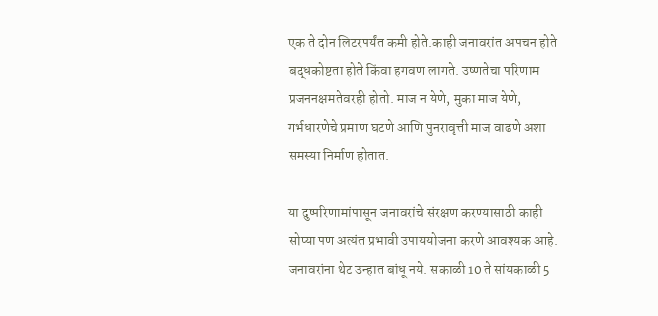एक ते दोन लिटरपर्यंत कमी होते.काही जनावरांत अपचन होते बद्धकोष्टता होते किंवा हगवण लागते. उष्णतेचा परिणाम प्रजननक्षमतेवरही होतो. माज न येणे, मुका माज येणे, गर्भधारणेचे प्रमाण घटणे आणि पुनरावृत्ती माज वाढणे अशा समस्या निर्माण होतात.

या दुष्परिणामांपासून जनावरांचे संरक्षण करण्यासाठी काही सोप्या पण अत्यंत प्रभावी उपाययोजना करणे आवश्यक आहे. जनावरांना थेट उन्हात बांधू नये. सकाळी 10 ते सांयकाळी 5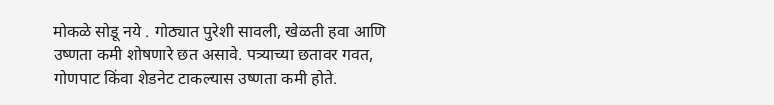मोकळे सोडू नये . गोठ्यात पुरेशी सावली, खेळती हवा आणि उष्णता कमी शोषणारे छत असावे. पत्र्याच्या छतावर गवत, गोणपाट किंवा शेडनेट टाकल्यास उष्णता कमी होते.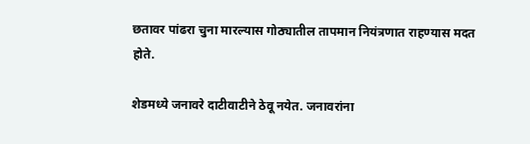छतावर पांढरा चुना मारल्यास गोठ्यातील तापमान नियंत्रणात राहण्यास मदत होते.

शेडमध्ये जनावरे दाटीवाटीने ठेवू नयेत. जनावरांना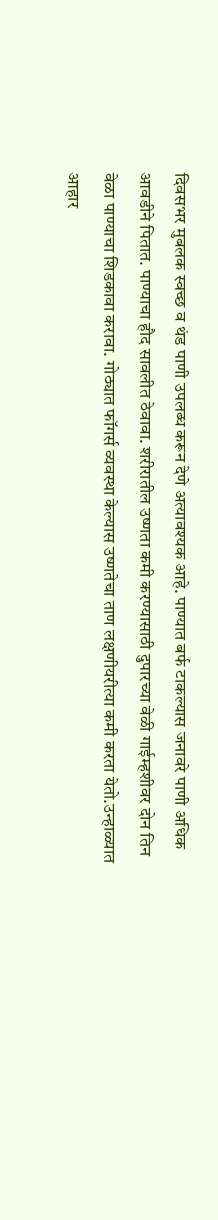दिवसभर मुबलक स्वच्छ व थंड पाणी उपलब्ध करून देणे अत्यावश्यक आहे. पाण्यात बर्फ टाकल्यास जनावरे पाणी अधिक आवडीने पितात. पाण्याचा हौद सावलीत ठेवावा. शरीरातील उष्णता कमी करण्यासाठी दुपारच्या वेळी गाईम्हशीवर दोन तिन वेळा पाण्याचा शिडकावा करावा. गोठ्यात फॉगर्स व्यवस्था केल्यास उष्णतेचा ताण लक्षणीयरीत्या कमी करता येतो.उन्हाळ्यात आहार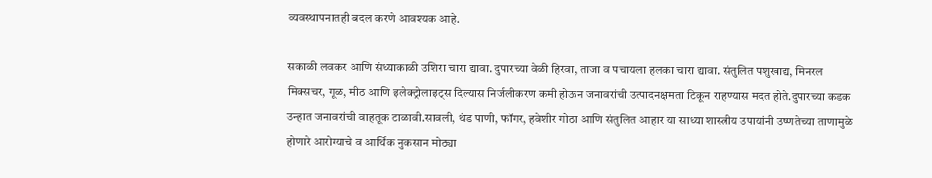व्यवस्थापनातही बदल करणे आवश्यक आहे.

सकाळी लवकर आणि संध्याकाळी उशिरा चारा द्यावा. दुपारच्या वेळी हिरवा, ताजा व पचायला हलका चारा द्यावा. संतुलित पशुखाद्य, मिनरल मिक्सचर, गूळ, मीठ आणि इलेक्ट्रोलाइट्स दिल्यास निर्जलीकरण कमी होऊन जनावरांची उत्पादनक्षमता टिकून राहण्यास मदत होते.दुपारच्या कडक उन्हात जनावरांची वाहतूक टाळावी.सावली, थंड पाणी, फॉगर, हवेशीर गोठा आणि संतुलित आहार या साध्या शास्त्रीय उपायांनी उष्णतेच्या ताणामुळे होणारे आरोग्याचे व आर्थिक नुकसान मोठ्या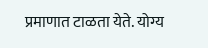प्रमाणात टाळता येते. योग्य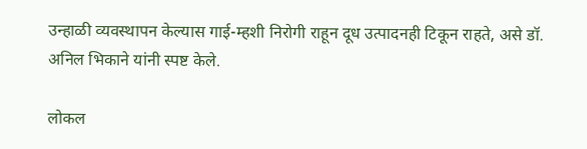उन्हाळी व्यवस्थापन केल्यास गाई-म्हशी निरोगी राहून दूध उत्पादनही टिकून राहते, असे डॉ. अनिल भिकाने यांनी स्पष्ट केले.

लोकल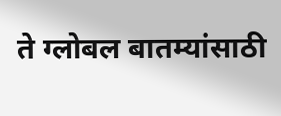ते ग्लोबल बातम्यांसाठी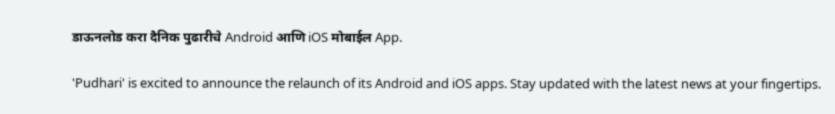डाऊनलोड करा दैनिक पुढारीचे Android आणि iOS मोबाईल App.

'Pudhari' is excited to announce the relaunch of its Android and iOS apps. Stay updated with the latest news at your fingertips.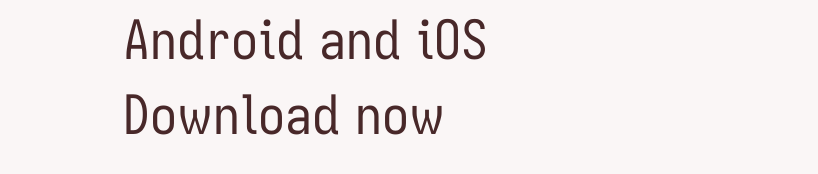Android and iOS Download now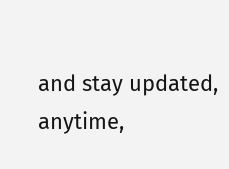and stay updated, anytime,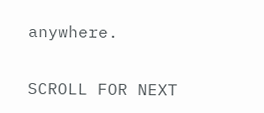anywhere.

SCROLL FOR NEXT